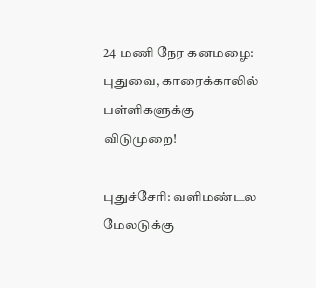24 மணி நேர கனமழை: புதுவை, காரைக்காலில் பள்ளிகளுக்கு விடுமுறை!

புதுச்சேரி: வளிமண்டல மேலடுக்கு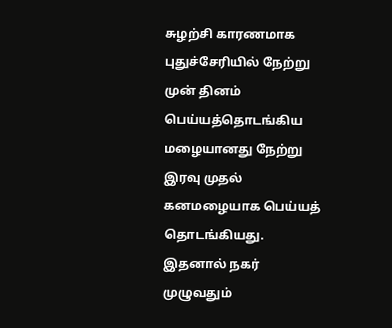சுழற்சி காரணமாக புதுச்சேரியில் நேற்று முன் தினம் பெய்யத்தொடங்கிய மழையானது நேற்று இரவு முதல் கனமழையாக பெய்யத் தொடங்கியது. இதனால் நகர் முழுவதும்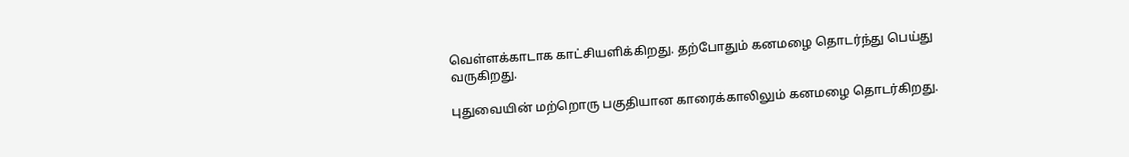வெள்ளக்காடாக காட்சியளிக்கிறது. தற்போதும் கனமழை தொடர்ந்து பெய்து வருகிறது.

புதுவையின் மற்றொரு பகுதியான காரைக்காலிலும் கனமழை தொடர்கிறது.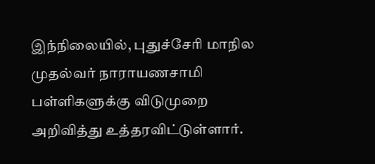இந்நிலையில், புதுச்சேரி மாநில முதல்வர் நாராயணசாமி பள்ளிகளுக்கு விடுமுறை அறிவித்து உத்தரவிட்டுள்ளார்.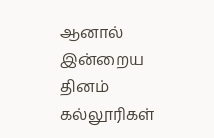ஆனால் இன்றைய தினம் கல்லூரிகள்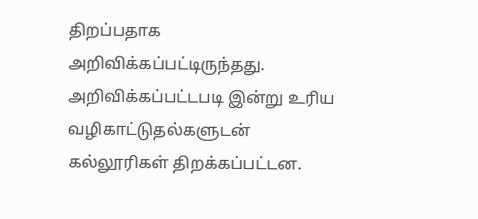திறப்பதாக அறிவிக்கப்பட்டிருந்தது. அறிவிக்கப்பட்டபடி இன்று உரிய வழிகாட்டுதல்களுடன் கல்லூரிகள் திறக்கப்பட்டன.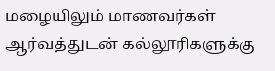மழையிலும் மாணவர்கள் ஆர்வத்துடன் கல்லூரிகளுக்கு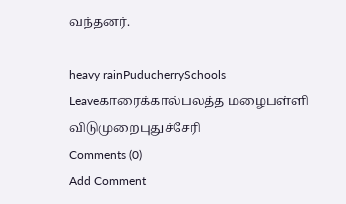வந்தனர்.

heavy rainPuducherrySchools Leaveகாரைக்கால்பலத்த மழைபள்ளி விடுமுறைபுதுச்சேரி
Comments (0)
Add Comment